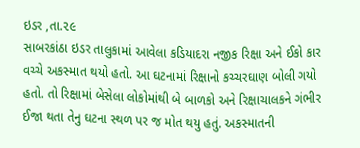ઇડર ,તા.૨૯
સાબરકાંઠા ઇડર તાલુકામાં આવેલા કડિયાદરા નજીક રિક્ષા અને ઈકો કાર વચ્ચે અકસ્માત થયો હતો. આ ઘટનામાં રિક્ષાનો કચ્ચરઘાણ બોલી ગયો હતો. તો રિક્ષામાં બેસેલા લોકોમાંથી બે બાળકો અને રિક્ષાચાલકને ગંભીર ઈજા થતા તેનુ ઘટના સ્થળ પર જ મોત થયુ હતું. અકસ્માતની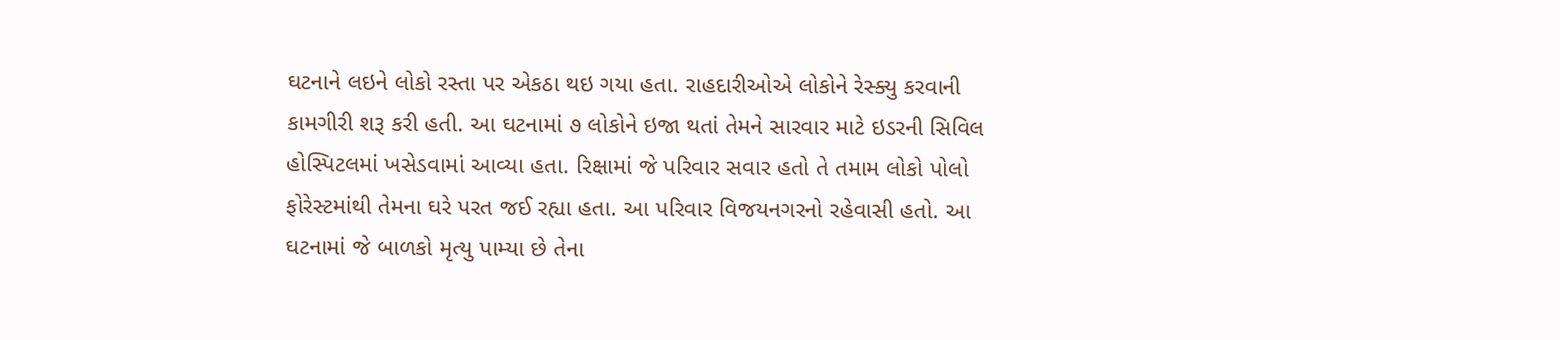ઘટનાને લઇને લોકો રસ્તા પર એકઠા થઇ ગયા હતા. રાહદારીઓએ લોકોને રેસ્ક્યુ કરવાની કામગીરી શરૂ કરી હતી. આ ઘટનામાં ૭ લોકોને ઇજા થતાં તેમને સારવાર માટે ઇડરની સિવિલ હોસ્પિટલમાં ખસેડવામાં આવ્યા હતા. રિક્ષામાં જે પરિવાર સવાર હતો તે તમામ લોકો પોલો ફોરેસ્ટમાંથી તેમના ઘરે પરત જઈ રહ્યા હતા. આ પરિવાર વિજયનગરનો રહેવાસી હતો. આ ઘટનામાં જે બાળકો મૃત્યુ પામ્યા છે તેના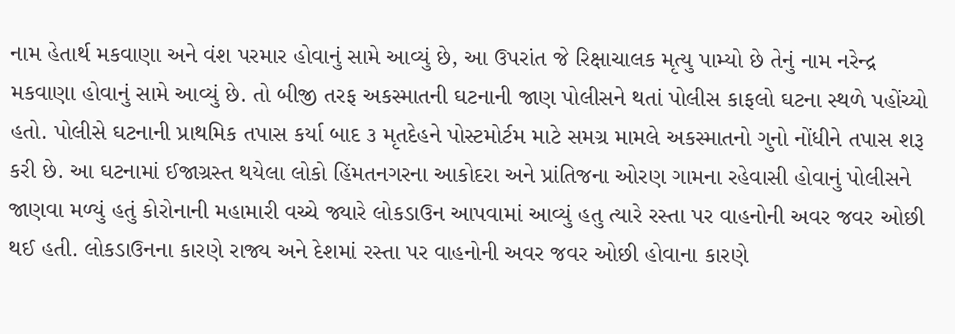નામ હેતાર્થ મકવાણા અને વંશ પરમાર હોવાનું સામે આવ્યું છે, આ ઉપરાંત જે રિક્ષાચાલક મૃત્યુ પામ્યો છે તેનું નામ નરેન્દ્ર મકવાણા હોવાનું સામે આવ્યું છે. તો બીજી તરફ અકસ્માતની ઘટનાની જાણ પોલીસને થતાં પોલીસ કાફલો ઘટના સ્થળે પહોંચ્યો હતો. પોલીસે ઘટનાની પ્રાથમિક તપાસ કર્યા બાદ ૩ મૃતદેહને પોસ્ટમોર્ટમ માટે સમગ્ર મામલે અકસ્માતનો ગુનો નોંધીને તપાસ શરૂ કરી છે. આ ઘટનામાં ઈજાગ્રસ્ત થયેલા લોકો હિંમતનગરના આકોદરા અને પ્રાંતિજના ઓરણ ગામના રહેવાસી હોવાનું પોલીસને જાણવા મળ્યું હતું કોરોનાની મહામારી વચ્ચે જ્યારે લોકડાઉન આપવામાં આવ્યું હતુ ત્યારે રસ્તા પર વાહનોની અવર જવર ઓછી થઈ હતી. લોકડાઉનના કારણે રાજ્ય અને દેશમાં રસ્તા પર વાહનોની અવર જવર ઓછી હોવાના કારણે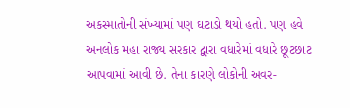અકસ્માતોની સંખ્યામાં પણ ઘટાડો થયો હતો. પણ હવે અનલોક મહા રાજ્ય સરકાર દ્વારા વધારેમાં વધારે છૂટછાટ આપવામાં આવી છે. તેના કારણે લોકોની અવર-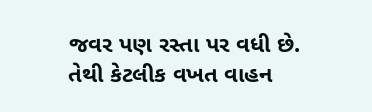જવર પણ રસ્તા પર વધી છે. તેથી કેટલીક વખત વાહન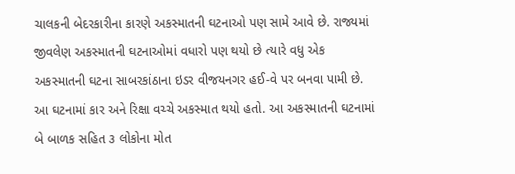ચાલકની બેદરકારીના કારણે અકસ્માતની ઘટનાઓ પણ સામે આવે છે. રાજ્યમાં જીવલેણ અકસ્માતની ઘટનાઓમાં વધારો પણ થયો છે ત્યારે વધુ એક અકસ્માતની ઘટના સાબરકાંઠાના ઇડર વીજયનગર હઈ-વે પર બનવા પામી છે. આ ઘટનામાં કાર અને રિક્ષા વચ્ચે અકસ્માત થયો હતો. આ અકસ્માતની ઘટનામાં બે બાળક સહિત ૩ લોકોના મોત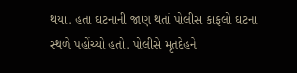થયા. હતા ઘટનાની જાણ થતાં પોલીસ કાફલો ઘટના સ્થળે પહોંચ્યો હતો. પોલીસે મૃતદેહને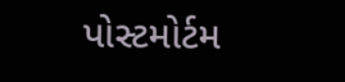પોસ્ટમોર્ટમ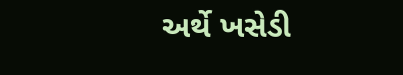અર્થે ખસેડી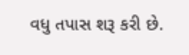વધુ તપાસ શરૂ કરી છે.